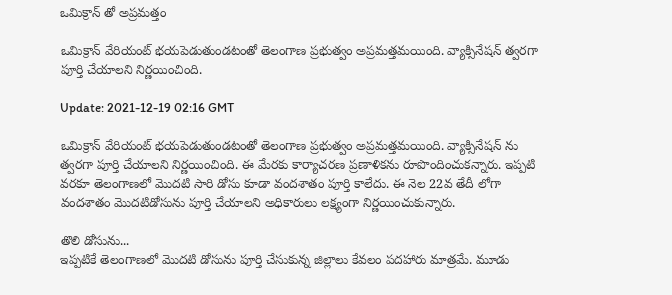ఒమిక్రాన్ తో అప్రమత్తం

ఒమిక్రాన్ వేరియంట్ భయపెడుతుండటంతో తెలంగాణ ప్రభుత్వం అప్రమత్తమయింది. వ్యాక్సినేషన్ త్వరగా పూర్తి చేయాలని నిర్ణయించింది.

Update: 2021-12-19 02:16 GMT

ఒమిక్రాన్ వేరియంట్ భయపెడుతుండటంతో తెలంగాణ ప్రభుత్వం అప్రమత్తమయింది. వ్యాక్సినేషన్ ను త్వరగా పూర్తి చేయాలని నిర్ణయించింది. ఈ మేరకు కార్యాచరణ ప్రణాళికను రూపొందించుకన్నారు. ఇప్పటి వరకూ తెలంగాణలో మొదటి సారి డోసు కూడా వందశాతం పూర్తి కాలేదు. ఈ నెల 22వ తేదీ లోగా వందశాతం మొదటిడోసును పూర్తి చేయాలని అధికారులు లక్ష్యంగా నిర్ణయించుకున్నారు.

తొలి డోసును...
ఇప్పటికే తెలంగాణలో మొదటి డోసును పూర్తి చేసుకున్న జిల్లాలు కేవలం పదహారు మాత్రమే. మూడు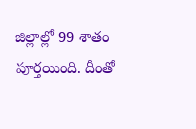జిల్లాల్లో 99 శాతం పూర్తయింది. దీంతో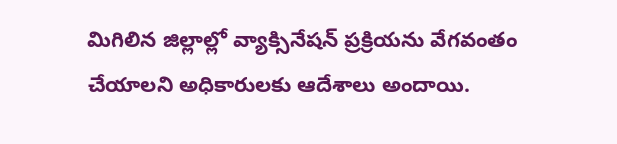మిగిలిన జిల్లాల్లో వ్యాక్సినేషన్ ప్రక్రియను వేగవంతం చేయాలని అధికారులకు ఆదేశాలు అందాయి.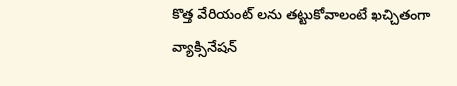కొత్త వేరియంట్ లను తట్టుకోవాలంటే ఖచ్చితంగా వ్యాక్సినేషన్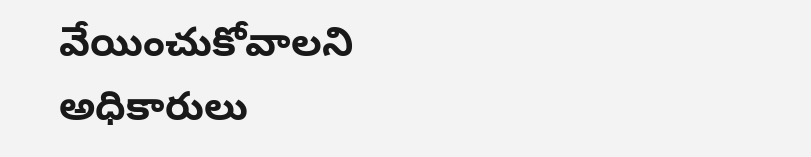వేయించుకోవాలని అధికారులు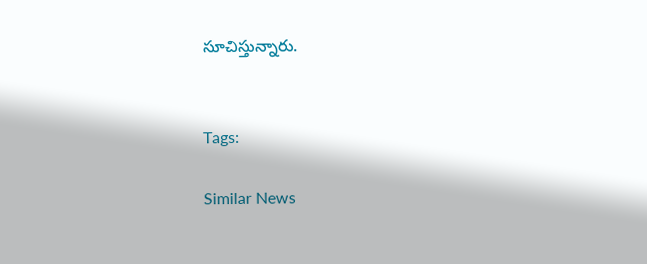సూచిస్తున్నారు.


Tags:

Similar News